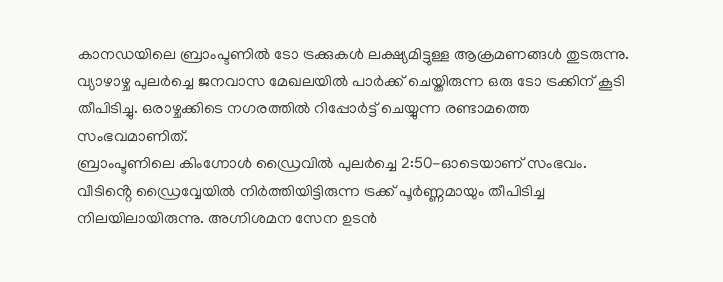കാനഡയിലെ ബ്രാംപ്ടണിൽ ടോ ട്രക്കുകൾ ലക്ഷ്യമിട്ടുള്ള ആക്രമണങ്ങൾ തുടരുന്നു. വ്യാഴാഴ്ച പുലർച്ചെ ജനവാസ മേഖലയിൽ പാർക്ക് ചെയ്തിരുന്ന ഒരു ടോ ട്രക്കിന് കൂടി തീപിടിച്ചു. ഒരാഴ്ചക്കിടെ നഗരത്തിൽ റിപ്പോർട്ട് ചെയ്യുന്ന രണ്ടാമത്തെ സംഭവമാണിത്.
ബ്രാംപ്ടണിലെ കിംഗ്നോൾ ഡ്രൈവിൽ പുലർച്ചെ 2:50-ഓടെയാണ് സംഭവം. വീടിൻ്റെ ഡ്രൈവ്വേയിൽ നിർത്തിയിട്ടിരുന്ന ട്രക്ക് പൂർണ്ണമായും തീപിടിച്ച നിലയിലായിരുന്നു. അഗ്നിശമന സേന ഉടൻ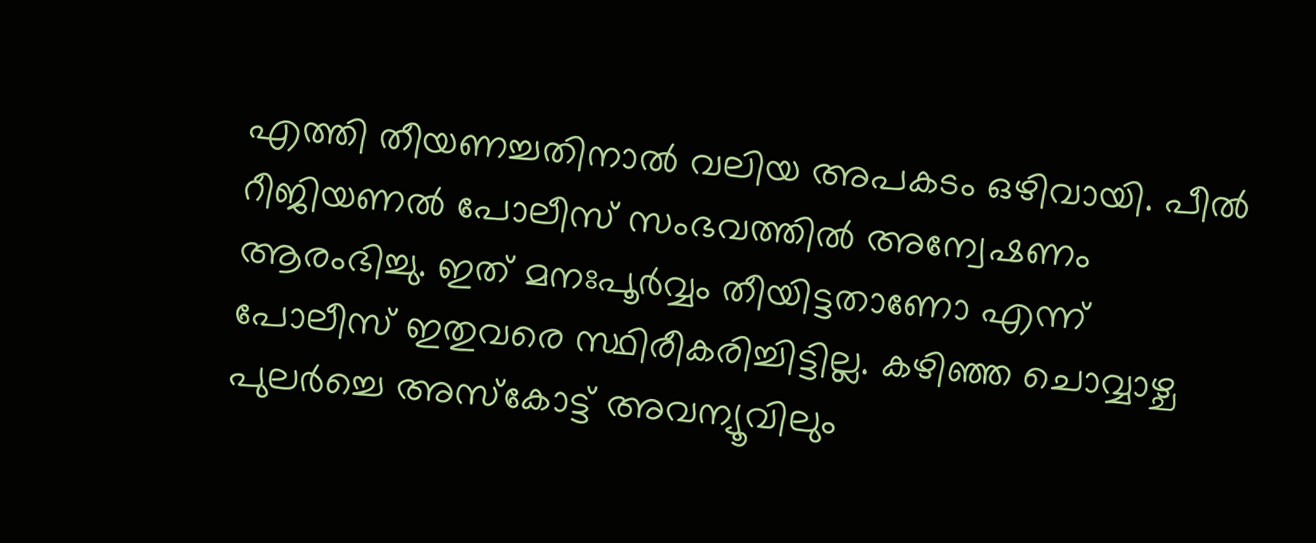എത്തി തീയണച്ചതിനാൽ വലിയ അപകടം ഒഴിവായി. പീൽ റീജിയണൽ പോലീസ് സംഭവത്തിൽ അന്വേഷണം ആരംഭിച്ചു. ഇത് മനഃപൂർവ്വം തീയിട്ടതാണോ എന്ന് പോലീസ് ഇതുവരെ സ്ഥിരീകരിച്ചിട്ടില്ല. കഴിഞ്ഞ ചൊവ്വാഴ്ച പുലർച്ചെ അസ്കോട്ട് അവന്യൂവിലും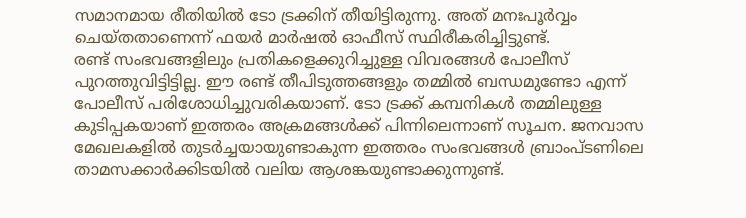സമാനമായ രീതിയിൽ ടോ ട്രക്കിന് തീയിട്ടിരുന്നു. അത് മനഃപൂർവ്വം ചെയ്തതാണെന്ന് ഫയർ മാർഷൽ ഓഫീസ് സ്ഥിരീകരിച്ചിട്ടുണ്ട്.
രണ്ട് സംഭവങ്ങളിലും പ്രതികളെക്കുറിച്ചുള്ള വിവരങ്ങൾ പോലീസ് പുറത്തുവിട്ടിട്ടില്ല. ഈ രണ്ട് തീപിടുത്തങ്ങളും തമ്മിൽ ബന്ധമുണ്ടോ എന്ന് പോലീസ് പരിശോധിച്ചുവരികയാണ്. ടോ ട്രക്ക് കമ്പനികൾ തമ്മിലുള്ള കുടിപ്പകയാണ് ഇത്തരം അക്രമങ്ങൾക്ക് പിന്നിലെന്നാണ് സൂചന. ജനവാസ മേഖലകളിൽ തുടർച്ചയായുണ്ടാകുന്ന ഇത്തരം സംഭവങ്ങൾ ബ്രാംപ്ടണിലെ താമസക്കാർക്കിടയിൽ വലിയ ആശങ്കയുണ്ടാക്കുന്നുണ്ട്.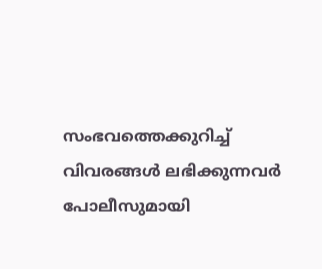സംഭവത്തെക്കുറിച്ച് വിവരങ്ങൾ ലഭിക്കുന്നവർ പോലീസുമായി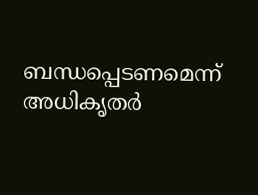ബന്ധപ്പെടണമെന്ന് അധികൃതർ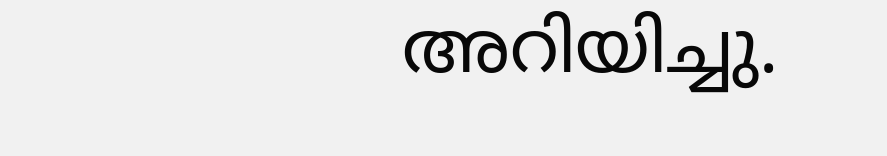അറിയിച്ചു.